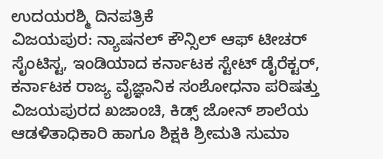ಉದಯರಶ್ಮಿ ದಿನಪತ್ರಿಕೆ
ವಿಜಯಪುರ: ನ್ಯಾಷನಲ್ ಕೌನ್ಸಿಲ್ ಆಫ್ ಟೀಚರ್ ಸೈಂಟಿಸ್ಟ, ಇಂಡಿಯಾದ ಕರ್ನಾಟಕ ಸ್ಟೇಟ್ ಡೈರೆಕ್ಟರ್, ಕರ್ನಾಟಕ ರಾಜ್ಯ ವೈಜ್ಞಾನಿಕ ಸಂಶೋಧನಾ ಪರಿಷತ್ತು ವಿಜಯಪುರದ ಖಜಾಂಚಿ, ಕಿಡ್ಸ್ ಜೋನ್ ಶಾಲೆಯ ಆಡಳಿತಾಧಿಕಾರಿ ಹಾಗೂ ಶಿಕ್ಷಕಿ ಶ್ರೀಮತಿ ಸುಮಾ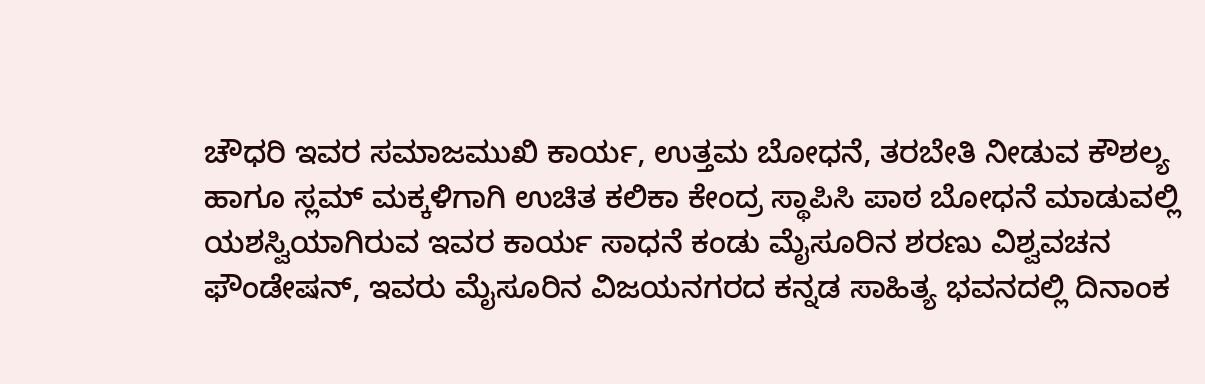ಚೌಧರಿ ಇವರ ಸಮಾಜಮುಖಿ ಕಾರ್ಯ, ಉತ್ತಮ ಬೋಧನೆ, ತರಬೇತಿ ನೀಡುವ ಕೌಶಲ್ಯ ಹಾಗೂ ಸ್ಲಮ್ ಮಕ್ಕಳಿಗಾಗಿ ಉಚಿತ ಕಲಿಕಾ ಕೇಂದ್ರ ಸ್ಥಾಪಿಸಿ ಪಾಠ ಬೋಧನೆ ಮಾಡುವಲ್ಲಿ ಯಶಸ್ವಿಯಾಗಿರುವ ಇವರ ಕಾರ್ಯ ಸಾಧನೆ ಕಂಡು ಮೈಸೂರಿನ ಶರಣು ವಿಶ್ವವಚನ ಫೌಂಡೇಷನ್, ಇವರು ಮೈಸೂರಿನ ವಿಜಯನಗರದ ಕನ್ನಡ ಸಾಹಿತ್ಯ ಭವನದಲ್ಲಿ ದಿನಾಂಕ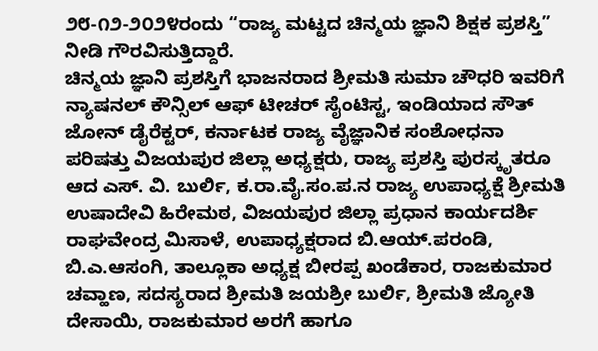೨೮-೧೨-೨೦೨೪ರಂದು “ರಾಜ್ಯ ಮಟ್ಟದ ಚಿನ್ಮಯ ಜ್ಞಾನಿ ಶಿಕ್ಷಕ ಪ್ರಶಸ್ತಿ” ನೀಡಿ ಗೌರವಿಸುತ್ತಿದ್ದಾರೆ.
ಚಿನ್ಮಯ ಜ್ಞಾನಿ ಪ್ರಶಸ್ತಿಗೆ ಭಾಜನರಾದ ಶ್ರೀಮತಿ ಸುಮಾ ಚೌಧರಿ ಇವರಿಗೆ ನ್ಯಾಷನಲ್ ಕೌನ್ಸಿಲ್ ಆಫ್ ಟೀಚರ್ ಸೈಂಟಿಸ್ಟ, ಇಂಡಿಯಾದ ಸೌತ್ ಜೋನ್ ಡೈರೆಕ್ಟರ್, ಕರ್ನಾಟಕ ರಾಜ್ಯ ವೈಜ್ಞಾನಿಕ ಸಂಶೋಧನಾ ಪರಿಷತ್ತು ವಿಜಯಪುರ ಜಿಲ್ಲಾ ಅಧ್ಯಕ್ಷರು, ರಾಜ್ಯ ಪ್ರಶಸ್ತಿ ಪುರಸ್ಕೃತರೂ ಆದ ಎಸ್. ವಿ. ಬುರ್ಲಿ, ಕ.ರಾ.ವೈ.ಸಂ.ಪ.ನ ರಾಜ್ಯ ಉಪಾಧ್ಯಕ್ಷೆ ಶ್ರೀಮತಿ ಉಷಾದೇವಿ ಹಿರೇಮಠ, ವಿಜಯಪುರ ಜಿಲ್ಲಾ ಪ್ರಧಾನ ಕಾರ್ಯದರ್ಶಿ ರಾಘವೇಂದ್ರ ಮಿಸಾಳೆ, ಉಪಾಧ್ಯಕ್ಷರಾದ ಬಿ.ಆಯ್.ಪರಂಡಿ, ಬಿ.ಎ.ಆಸಂಗಿ, ತಾಲ್ಲೂಕಾ ಅಧ್ಯಕ್ಷ ಬೀರಪ್ಪ ಖಂಡೆಕಾರ, ರಾಜಕುಮಾರ ಚವ್ಹಾಣ, ಸದಸ್ಯರಾದ ಶ್ರೀಮತಿ ಜಯಶ್ರೀ ಬುರ್ಲಿ, ಶ್ರೀಮತಿ ಜ್ಯೋತಿ ದೇಸಾಯಿ, ರಾಜಕುಮಾರ ಅರಗೆ ಹಾಗೂ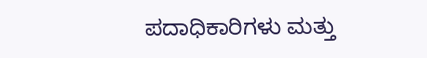ಪದಾಧಿಕಾರಿಗಳು ಮತ್ತು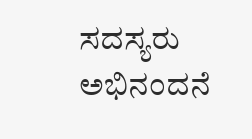ಸದಸ್ಯರು ಅಭಿನಂದನೆ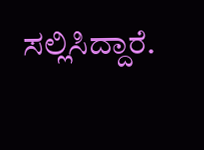ಸಲ್ಲಿಸಿದ್ದಾರೆ.